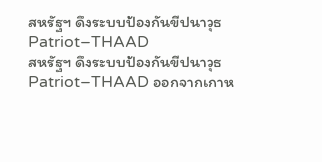สหรัฐฯ ดึงระบบป้องกันขีปนาวุธ Patriot–THAAD
สหรัฐฯ ดึงระบบป้องกันขีปนาวุธ Patriot–THAAD ออกจากเกาห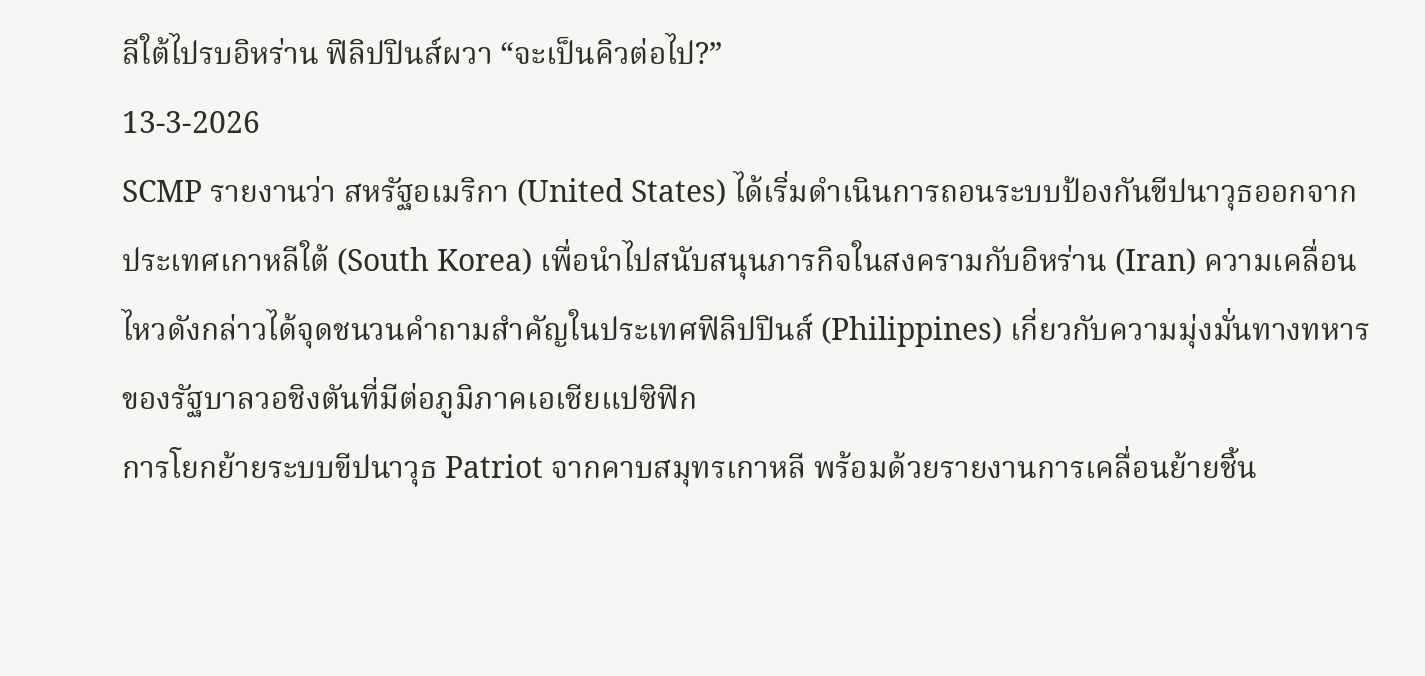ลีใต้ไปรบอิหร่าน ฟิลิปปินส์ผวา “จะเป็นคิวต่อไป?”
13-3-2026
SCMP รายงานว่า สหรัฐอเมริกา (United States) ได้เริ่มดำเนินการถอนระบบป้องกันขีปนาวุธออกจากประเทศเกาหลีใต้ (South Korea) เพื่อนำไปสนับสนุนภารกิจในสงครามกับอิหร่าน (Iran) ความเคลื่อนไหวดังกล่าวได้จุดชนวนคำถามสำคัญในประเทศฟิลิปปินส์ (Philippines) เกี่ยวกับความมุ่งมั่นทางทหารของรัฐบาลวอชิงตันที่มีต่อภูมิภาคเอเชียแปซิฟิก
การโยกย้ายระบบขีปนาวุธ Patriot จากคาบสมุทรเกาหลี พร้อมด้วยรายงานการเคลื่อนย้ายชิ้น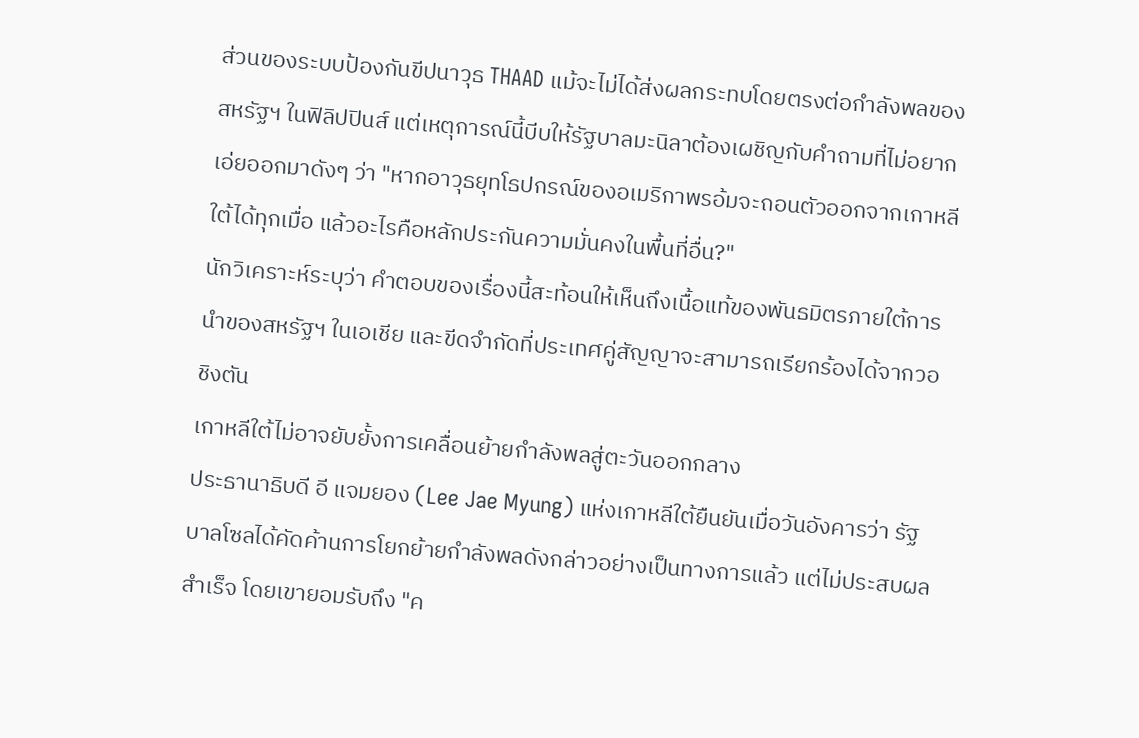ส่วนของระบบป้องกันขีปนาวุธ THAAD แม้จะไม่ได้ส่งผลกระทบโดยตรงต่อกำลังพลของสหรัฐฯ ในฟิลิปปินส์ แต่เหตุการณ์นี้บีบให้รัฐบาลมะนิลาต้องเผชิญกับคำถามที่ไม่อยากเอ่ยออกมาดังๆ ว่า "หากอาวุธยุทโธปกรณ์ของอเมริกาพรอ้มจะถอนตัวออกจากเกาหลีใต้ได้ทุกเมื่อ แล้วอะไรคือหลักประกันความมั่นคงในพื้นที่อื่น?"
นักวิเคราะห์ระบุว่า คำตอบของเรื่องนี้สะท้อนให้เห็นถึงเนื้อแท้ของพันธมิตรภายใต้การนำของสหรัฐฯ ในเอเชีย และขีดจำกัดที่ประเทศคู่สัญญาจะสามารถเรียกร้องได้จากวอชิงตัน
เกาหลีใต้ไม่อาจยับยั้งการเคลื่อนย้ายกำลังพลสู่ตะวันออกกลาง
ประธานาธิบดี อี แจมยอง (Lee Jae Myung) แห่งเกาหลีใต้ยืนยันเมื่อวันอังคารว่า รัฐบาลโซลได้คัดค้านการโยกย้ายกำลังพลดังกล่าวอย่างเป็นทางการแล้ว แต่ไม่ประสบผลสำเร็จ โดยเขายอมรับถึง "ค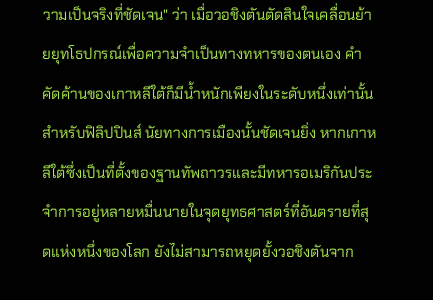วามเป็นจริงที่ชัดเจน" ว่า เมื่อวอชิงตันตัดสินใจเคลื่อนย้ายยุทโธปกรณ์เพื่อความจำเป็นทางทหารของตนเอง คำคัดค้านของเกาหลีใต้ก็มีน้ำหนักเพียงในระดับหนึ่งเท่านั้น
สำหรับฟิลิปปินส์ นัยทางการเมืองนั้นชัดเจนยิ่ง หากเกาหลีใต้ซึ่งเป็นที่ตั้งของฐานทัพถาวรและมีทหารอเมริกันประจำการอยู่หลายหมื่นนายในจุดยุทธศาสตร์ที่อันตรายที่สุดแห่งหนึ่งของโลก ยังไม่สามารถหยุดยั้งวอชิงตันจาก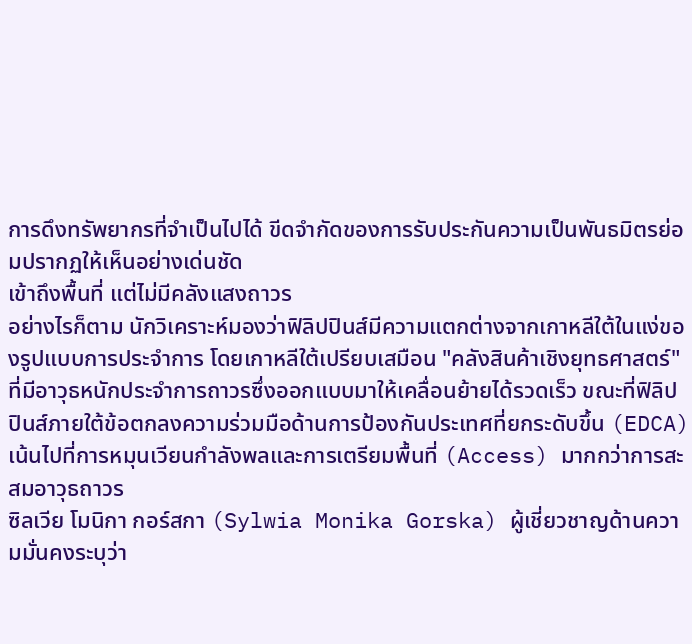การดึงทรัพยากรที่จำเป็นไปได้ ขีดจำกัดของการรับประกันความเป็นพันธมิตรย่อมปรากฏให้เห็นอย่างเด่นชัด
เข้าถึงพื้นที่ แต่ไม่มีคลังแสงถาวร
อย่างไรก็ตาม นักวิเคราะห์มองว่าฟิลิปปินส์มีความแตกต่างจากเกาหลีใต้ในแง่ของรูปแบบการประจำการ โดยเกาหลีใต้เปรียบเสมือน "คลังสินค้าเชิงยุทธศาสตร์" ที่มีอาวุธหนักประจำการถาวรซึ่งออกแบบมาให้เคลื่อนย้ายได้รวดเร็ว ขณะที่ฟิลิปปินส์ภายใต้ข้อตกลงความร่วมมือด้านการป้องกันประเทศที่ยกระดับขึ้น (EDCA) เน้นไปที่การหมุนเวียนกำลังพลและการเตรียมพื้นที่ (Access) มากกว่าการสะสมอาวุธถาวร
ซิลเวีย โมนิกา กอร์สกา (Sylwia Monika Gorska) ผู้เชี่ยวชาญด้านความมั่นคงระบุว่า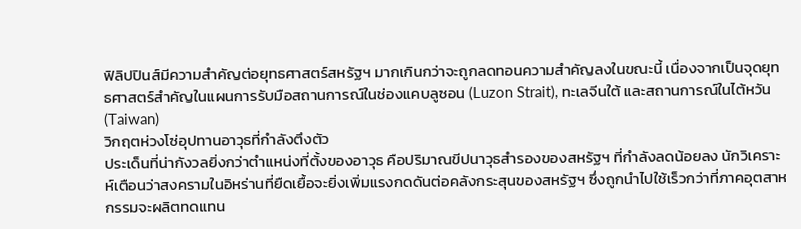ฟิลิปปินส์มีความสำคัญต่อยุทธศาสตร์สหรัฐฯ มากเกินกว่าจะถูกลดทอนความสำคัญลงในขณะนี้ เนื่องจากเป็นจุดยุทธศาสตร์สำคัญในแผนการรับมือสถานการณ์ในช่องแคบลูซอน (Luzon Strait), ทะเลจีนใต้ และสถานการณ์ในไต้หวัน (Taiwan)
วิกฤตห่วงโซ่อุปทานอาวุธที่กำลังตึงตัว
ประเด็นที่น่ากังวลยิ่งกว่าตำแหน่งที่ตั้งของอาวุธ คือปริมาณขีปนาวุธสำรองของสหรัฐฯ ที่กำลังลดน้อยลง นักวิเคราะห์เตือนว่าสงครามในอิหร่านที่ยืดเยื้อจะยิ่งเพิ่มแรงกดดันต่อคลังกระสุนของสหรัฐฯ ซึ่งถูกนำไปใช้เร็วกว่าที่ภาคอุตสาหกรรมจะผลิตทดแทน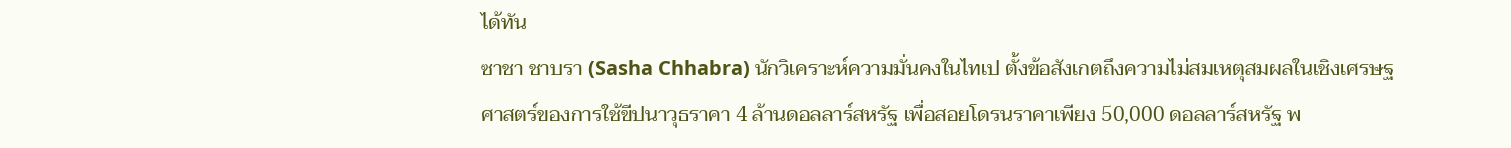ได้ทัน
ซาชา ชาบรา (Sasha Chhabra) นักวิเคราะห์ความมั่นคงในไทเป ตั้งข้อสังเกตถึงความไม่สมเหตุสมผลในเชิงเศรษฐศาสตร์ของการใช้ขีปนาวุธราคา 4 ล้านดอลลาร์สหรัฐ เพื่อสอยโดรนราคาเพียง 50,000 ดอลลาร์สหรัฐ พ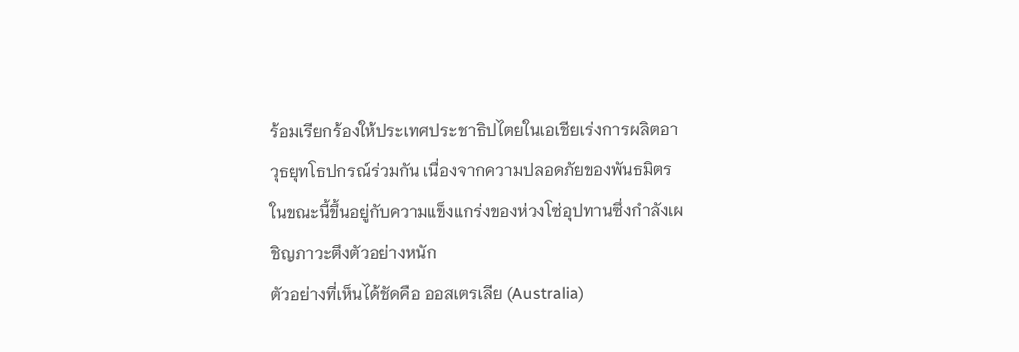ร้อมเรียกร้องให้ประเทศประชาธิปไตยในเอเชียเร่งการผลิตอาวุธยุทโธปกรณ์ร่วมกัน เนื่องจากความปลอดภัยของพันธมิตรในขณะนี้ขึ้นอยู่กับความแข็งแกร่งของห่วงโซ่อุปทานซึ่งกำลังเผชิญภาวะตึงตัวอย่างหนัก
ตัวอย่างที่เห็นได้ชัดคือ ออสเตรเลีย (Australia)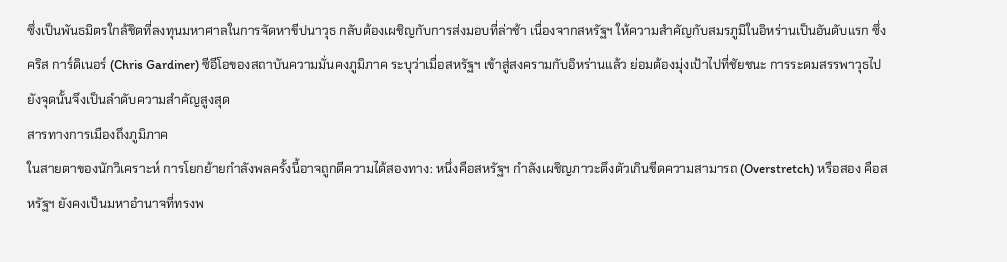ซึ่งเป็นพันธมิตรใกล้ชิดที่ลงทุนมหาศาลในการจัดหาขีปนาวุธ กลับต้องเผชิญกับการส่งมอบที่ล่าช้า เนื่องจากสหรัฐฯ ให้ความสำคัญกับสมรภูมิในอิหร่านเป็นอันดับแรก ซึ่ง คริส การ์ดิเนอร์ (Chris Gardiner) ซีอีโอของสถาบันความมั่นคงภูมิภาค ระบุว่าเมื่อสหรัฐฯ เข้าสู่สงครามกับอิหร่านแล้ว ย่อมต้องมุ่งเป้าไปที่ชัยชนะ การระดมสรรพาวุธไปยังจุดนั้นจึงเป็นลำดับความสำคัญสูงสุด
สารทางการเมืองถึงภูมิภาค
ในสายตาของนักวิเคราะห์ การโยกย้ายกำลังพลครั้งนี้อาจถูกตีความได้สองทาง: หนึ่งคือสหรัฐฯ กำลังเผชิญภาวะตึงตัวเกินขีดความสามารถ (Overstretch) หรือสอง คือสหรัฐฯ ยังคงเป็นมหาอำนาจที่ทรงพ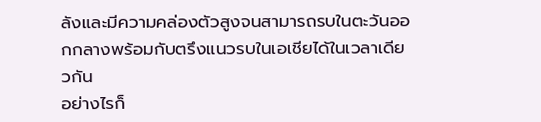ลังและมีความคล่องตัวสูงจนสามารถรบในตะวันออกกลางพร้อมกับตรึงแนวรบในเอเชียได้ในเวลาเดียวกัน
อย่างไรก็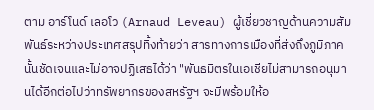ตาม อาร์โนด์ เลอโว (Arnaud Leveau) ผู้เชี่ยวชาญด้านความสัมพันธ์ระหว่างประเทศสรุปทิ้งท้ายว่า สารทางการเมืองที่ส่งถึงภูมิภาคนั้นชัดเจนและไม่อาจปฏิเสธได้ว่า "พันธมิตรในเอเชียไม่สามารถอนุมานได้อีกต่อไปว่าทรัพยากรของสหรัฐฯ จะมีพร้อมให้อ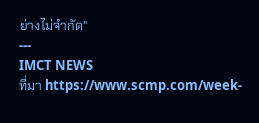ย่างไม่จำกัด"
---
IMCT NEWS
ที่มา https://www.scmp.com/week-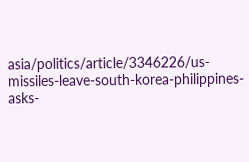asia/politics/article/3346226/us-missiles-leave-south-korea-philippines-asks-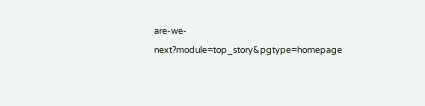are-we-next?module=top_story&pgtype=homepage